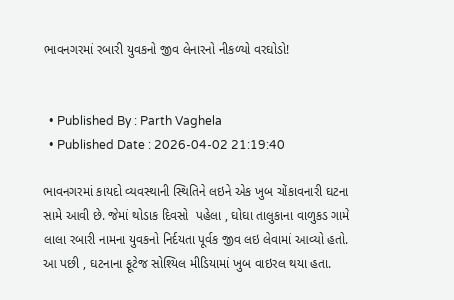ભાવનગરમાં રબારી યુવકનો જીવ લેનારનો નીકળ્યો વરઘોડો!


  • Published By : Parth Vaghela
  • Published Date : 2026-04-02 21:19:40

ભાવનગરમાં કાયદો વ્યવસ્થાની સ્થિતિને લઇને એક ખુબ ચોંકાવનારી ઘટના સામે આવી છે. જેમાં થોડાક દિવસો  પહેલા , ઘોઘા તાલુકાના વાળુકડ ગામે લાલા રબારી નામના યુવકનો નિર્દયતા પૂર્વક જીવ લઇ લેવામાં આવ્યો હતો. આ પછી , ઘટનાના ફૂટેજ સોશ્યિલ મીડિયામાં ખુબ વાઇરલ થયા હતા.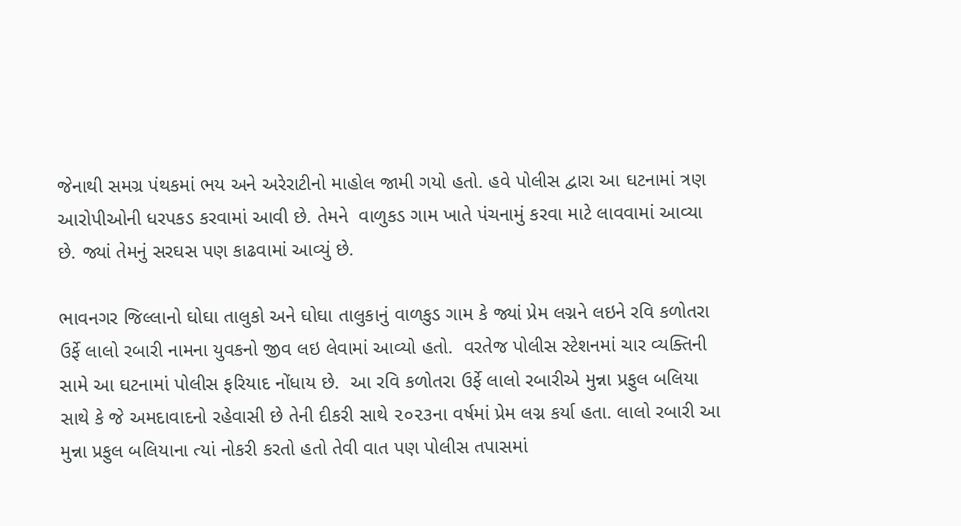જેનાથી સમગ્ર પંથકમાં ભય અને અરેરાટીનો માહોલ જામી ગયો હતો. હવે પોલીસ દ્વારા આ ઘટનામાં ત્રણ આરોપીઓની ધરપકડ કરવામાં આવી છે. તેમને  વાળુકડ ગામ ખાતે પંચનામું કરવા માટે લાવવામાં આવ્યા છે. જ્યાં તેમનું સરઘસ પણ કાઢવામાં આવ્યું છે.

ભાવનગર જિલ્લાનો ઘોઘા તાલુકો અને ઘોઘા તાલુકાનું વાળકુડ ગામ કે જ્યાં પ્રેમ લગ્નને લઇને રવિ કળોતરા ઉર્ફે લાલો રબારી નામના યુવકનો જીવ લઇ લેવામાં આવ્યો હતો.  વરતેજ પોલીસ સ્ટેશનમાં ચાર વ્યક્તિની સામે આ ઘટનામાં પોલીસ ફરિયાદ નોંધાય છે.  આ રવિ કળોતરા ઉર્ફે લાલો રબારીએ મુન્ના પ્રફુલ બલિયા સાથે કે જે અમદાવાદનો રહેવાસી છે તેની દીકરી સાથે ૨૦૨૩ના વર્ષમાં પ્રેમ લગ્ન કર્યા હતા. લાલો રબારી આ મુન્ના પ્રફુલ બલિયાના ત્યાં નોકરી કરતો હતો તેવી વાત પણ પોલીસ તપાસમાં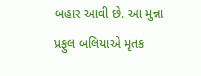બહાર આવી છે. આ મુન્ના પ્રફુલ બલિયાએ મૃતક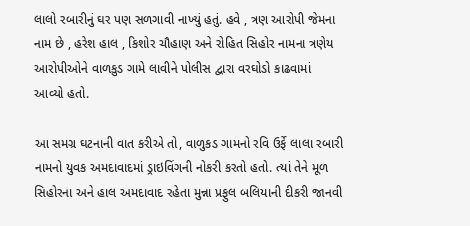લાલો રબારીનું ઘર પણ સળગાવી નાખ્યું હતું. હવે , ત્રણ આરોપી જેમના નામ છે , હરેશ હાલ , કિશોર ચૌહાણ અને રોહિત સિહોર નામના ત્રણેય આરોપીઓને વાળકુડ ગામે લાવીને પોલીસ દ્વારા વરઘોડો કાઢવામાં આવ્યો હતો.

આ સમગ્ર ઘટનાની વાત કરીએ તો, વાળુકડ ગામનો રવિ ઉર્ફે લાલા રબારી નામનો યુવક અમદાવાદમાં ડ્રાઇવિંગની નોકરી કરતો હતો. ત્યાં તેને મૂળ સિહોરના અને હાલ અમદાવાદ રહેતા મુન્ના પ્રફુલ બલિયાની દીકરી જાનવી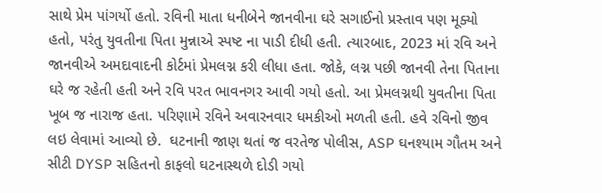સાથે પ્રેમ પાંગર્યો હતો. રવિની માતા ધનીબેને જાનવીના ઘરે સગાઈનો પ્રસ્તાવ પણ મૂક્યો હતો, પરંતુ યુવતીના પિતા મુન્નાએ સ્પષ્ટ ના પાડી દીધી હતી. ત્યારબાદ, 2023 માં રવિ અને જાનવીએ અમદાવાદની કોર્ટમાં પ્રેમલગ્ન કરી લીધા હતા. જોકે, લગ્ન પછી જાનવી તેના પિતાના ઘરે જ રહેતી હતી અને રવિ પરત ભાવનગર આવી ગયો હતો. આ પ્રેમલગ્નથી યુવતીના પિતા ખૂબ જ નારાજ હતા. પરિણામે રવિને અવારનવાર ધમકીઓ મળતી હતી. હવે રવિનો જીવ લઇ લેવામાં આવ્યો છે.  ઘટનાની જાણ થતાં જ વરતેજ પોલીસ, ASP ઘનશ્યામ ગૌતમ અને સીટી DYSP સહિતનો કાફલો ઘટનાસ્થળે દોડી ગયો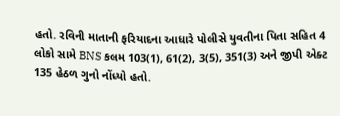હતો. રવિની માતાની ફરિયાદના આધારે પોલીસે યુવતીના પિતા સહિત 4 લોકો સામે BNS કલમ 103(1), 61(2), 3(5), 351(3) અને જીપી એક્ટ 135 હેઠળ ગુનો નોંધ્યો હતો.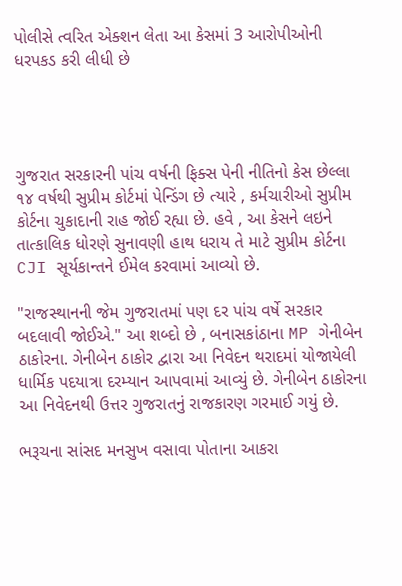પોલીસે ત્વરિત એક્શન લેતા આ કેસમાં 3 આરોપીઓની ધરપકડ કરી લીધી છે




ગુજરાત સરકારની પાંચ વર્ષની ફિક્સ પેની નીતિનો કેસ છેલ્લા ૧૪ વર્ષથી સુપ્રીમ કોર્ટમાં પેન્ડિંગ છે ત્યારે , કર્મચારીઓ સુપ્રીમ કોર્ટના ચુકાદાની રાહ જોઈ રહ્યા છે. હવે , આ કેસને લઇને તાત્કાલિક ધોરણે સુનાવણી હાથ ધરાય તે માટે સુપ્રીમ કોર્ટના CJI સૂર્યકાન્તને ઈમેલ કરવામાં આવ્યો છે.

"રાજસ્થાનની જેમ ગુજરાતમાં પણ દર પાંચ વર્ષે સરકાર બદલાવી જોઈએ." આ શબ્દો છે , બનાસકાંઠાના MP ગેનીબેન ઠાકોરના. ગેનીબેન ઠાકોર દ્વારા આ નિવેદન થરાદમાં યોજાયેલી ધાર્મિક પદયાત્રા દરમ્યાન આપવામાં આવ્યું છે. ગેનીબેન ઠાકોરના આ નિવેદનથી ઉત્તર ગુજરાતનું રાજકારણ ગરમાઈ ગયું છે.

ભરૂચના સાંસદ મનસુખ વસાવા પોતાના આકરા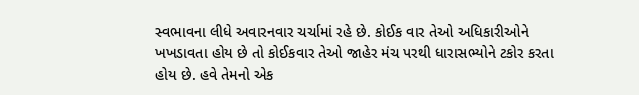સ્વભાવના લીધે અવારનવાર ચર્ચામાં રહે છે. કોઈક વાર તેઓ અધિકારીઓને ખખડાવતા હોય છે તો કોઈકવાર તેઓ જાહેર મંચ પરથી ધારાસભ્યોને ટકોર કરતા હોય છે. હવે તેમનો એક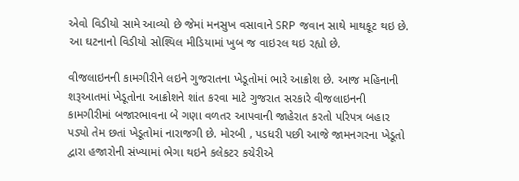એવો વિડીયો સામે આવ્યો છે જેમાં મનસુખ વસાવાને SRP જવાન સાથે માથકૂટ થઇ છે. આ ઘટનાનો વિડીયો સોશ્યિલ મીડિયામાં ખુબ જ વાઇરલ થઇ રહ્યો છે.

વીજલાઇનની કામગીરીને લઇને ગુજરાતના ખેડૂતોમાં ભારે આક્રોશ છે. આજ મહિનાની શરૂઆતમાં ખેડૂતોના આક્રોશને શાંત કરવા માટે ગુજરાત સરકારે વીજલાઇનની કામગીરીમાં બજારભાવના બે ગણા વળતર આપવાની જાહેરાત કરતો પરિપત્ર બહાર પડ્યો તેમ છતાં ખેડૂતોમાં નારાજગી છે. મોરબી , પડધરી પછી આજે જામનગરના ખેડૂતો દ્વારા હજારોની સંખ્યામાં ભેગા થઇને કલેકટર કચેરીએ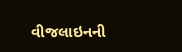વીજલાઇનની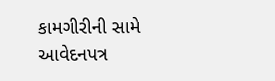કામગીરીની સામે આવેદનપત્ર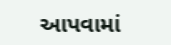આપવામાં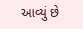આવ્યું છે